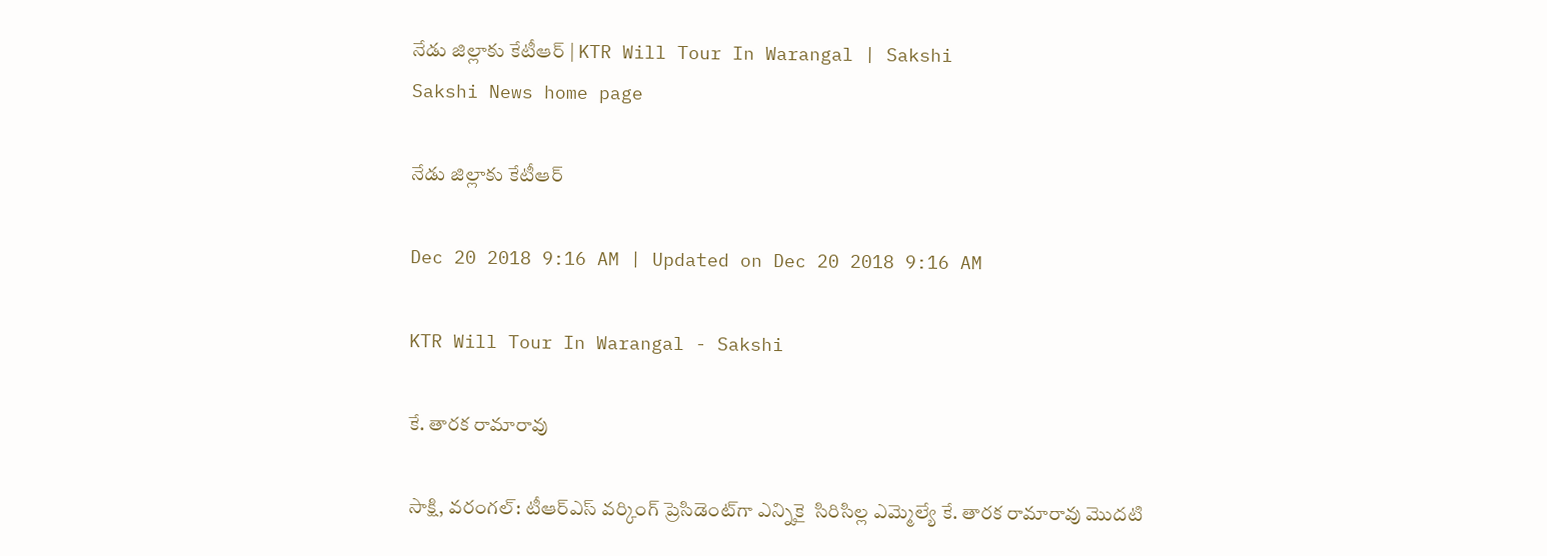నేడు జిల్లాకు కేటీఆర్‌ | KTR Will Tour In Warangal | Sakshi
Sakshi News home page

నేడు జిల్లాకు కేటీఆర్‌

Dec 20 2018 9:16 AM | Updated on Dec 20 2018 9:16 AM

KTR Will Tour In Warangal - Sakshi

కే. తారక రామారావు

సాక్షి, వరంగల్‌: టీఆర్‌ఎస్‌ వర్కింగ్ ప్రెసిడెంట్‌గా ఎన్నికై  సిరిసిల్ల ఎమ్మెల్యే కే. తారక రామారావు మొదటి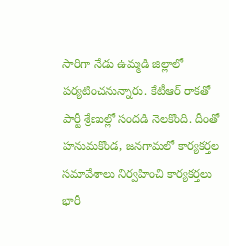సారిగా నేడు ఉమ్మడి జిల్లాలో పర్యటించనున్నారు. కేటీఆర్‌ రాకతో పార్టీ శ్రేణుల్లో సందడి నెలకొంది. దీంతో హనుమకొండ, జనగామలో కార్యకర్తల సమావేశాలు నిర్వహించి కార్యకర్తలు భారీ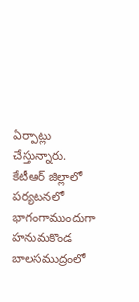ఏర్పాట్లు చేస్తున్నారు. కేటీఆర్‌ జిల్లాలో పర్యటనలో భాగంగాముందుగా హనుమకొండ బాలసముద్రంలో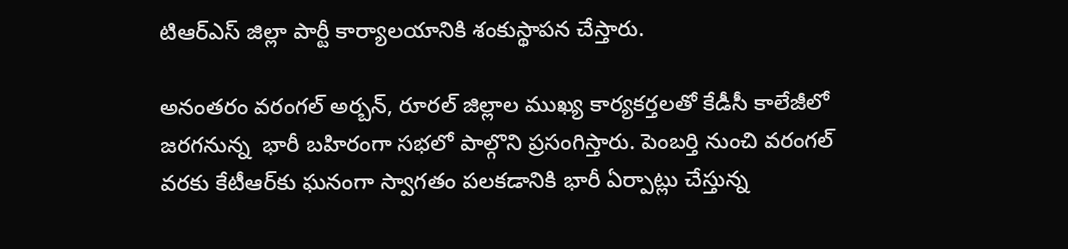టిఆర్ఎస్ జిల్లా పార్టీ కార్యాలయానికి శంకుస్థాపన చేస్తారు.

అనంతరం వరంగల్‌ అర్బన్‌, రూరల్ జిల్లాల ముఖ్య కార్యకర్తలతో కేడీసీ కాలేజీలో జరగనున్న  భారీ బహిరంగా సభలో పాల్గొని ప్రసంగిస్తారు. పెంబర్తి నుంచి వరంగల్ వరకు కేటీఆర్‌కు ఘనంగా స్వాగతం పలకడానికి భారీ ఏర్పాట్లు చేస్తున్న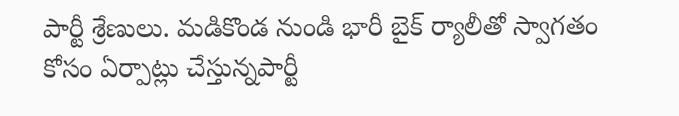పార్టీ శ్రేణులు. మడికొండ నుండి భారీ బైక్ ర్యాలీతో స్వాగతం కోసం ఏర్పాట్లు చేస్తున్నపార్టీ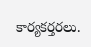కార్యకర్తరలు.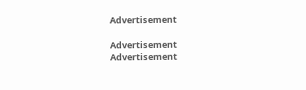Advertisement

Advertisement
Advertisement